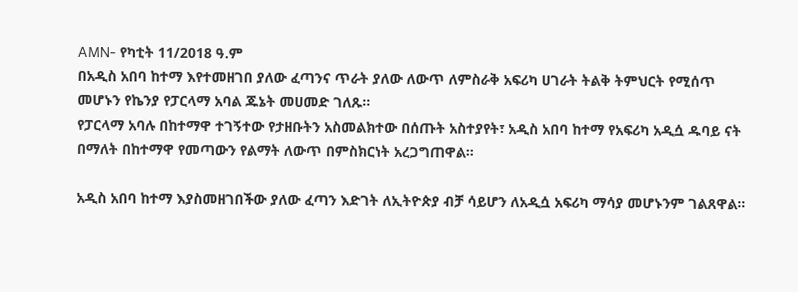AMN- የካቲት 11/2018 ዓ.ም
በአዲስ አበባ ከተማ እየተመዘገበ ያለው ፈጣንና ጥራት ያለው ለውጥ ለምስራቅ አፍሪካ ሀገራት ትልቅ ትምህርት የሚሰጥ መሆኑን የኬንያ የፓርላማ አባል ጁኔት መሀመድ ገለጹ።
የፓርላማ አባሉ በከተማዋ ተገኝተው የታዘቡትን አስመልክተው በሰጡት አስተያየት፣ አዲስ አበባ ከተማ የአፍሪካ አዲሷ ዱባይ ናት በማለት በከተማዋ የመጣውን የልማት ለውጥ በምስክርነት አረጋግጠዋል።

አዲስ አበባ ከተማ እያስመዘገበችው ያለው ፈጣን እድገት ለኢትዮጵያ ብቻ ሳይሆን ለአዲሷ አፍሪካ ማሳያ መሆኑንም ገልጸዋል።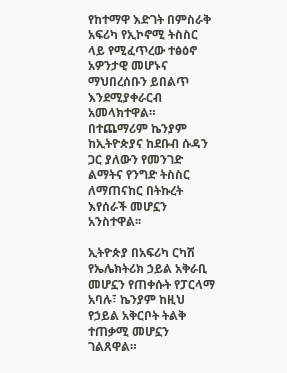የከተማዋ እድገት በምስራቅ አፍሪካ የኢኮኖሚ ትስስር ላይ የሚፈጥረው ተፅዕኖ አዎንታዊ መሆኑና ማህበረሰቡን ይበልጥ እንደሚያቀራርብ አመላክተዋል።
በተጨማሪም ኬንያም ከኢትዮጵያና ከደቡብ ሱዳን ጋር ያለውን የመንገድ ልማትና የንግድ ትስስር ለማጠናከር በትኩረት እየሰራች መሆኗን አንስተዋል፡፡

ኢትዮጵያ በአፍሪካ ርካሽ የኤሌክትሪክ ኃይል አቅራቢ መሆኗን የጠቀሱት የፓርላማ አባሉ፣ ኬንያም ከዚህ የኃይል አቅርቦት ትልቅ ተጠቃሚ መሆኗን ገልጸዋል።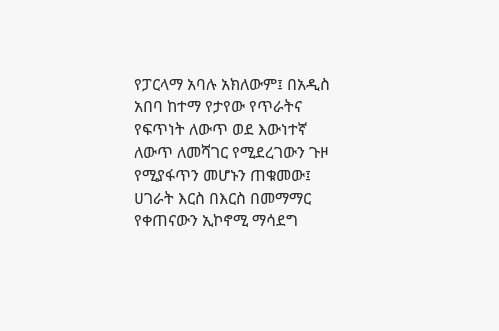የፓርላማ አባሉ አክለውም፤ በአዲስ አበባ ከተማ የታየው የጥራትና የፍጥነት ለውጥ ወደ እውነተኛ ለውጥ ለመሻገር የሚደረገውን ጉዞ የሚያፋጥን መሆኑን ጠቁመው፤ ሀገራት እርስ በእርስ በመማማር የቀጠናውን ኢኮኖሚ ማሳደግ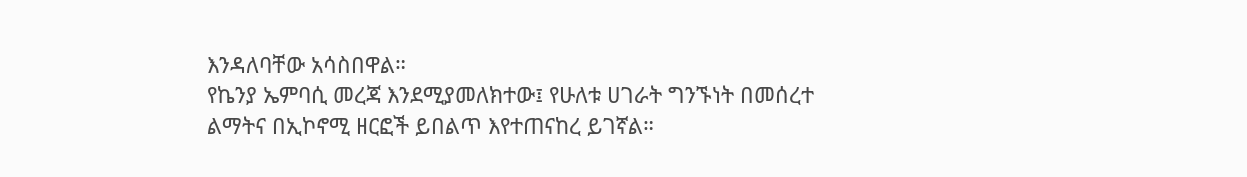እንዳለባቸው አሳስበዋል።
የኬንያ ኤምባሲ መረጃ እንደሚያመለክተው፤ የሁለቱ ሀገራት ግንኙነት በመሰረተ ልማትና በኢኮኖሚ ዘርፎች ይበልጥ እየተጠናከረ ይገኛል።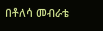በቶለሳ መብራቴ